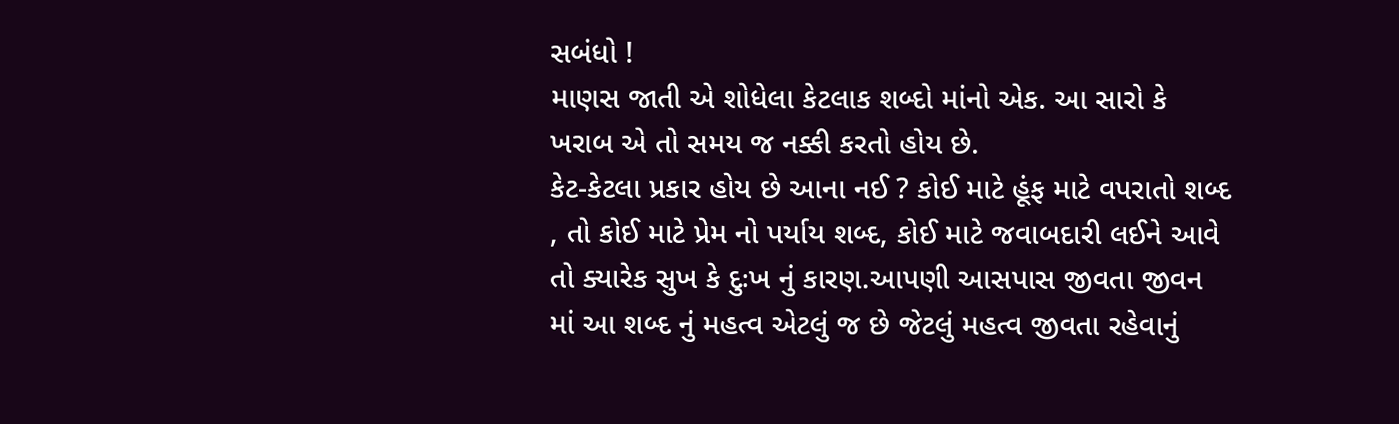સબંધો !
માણસ જાતી એ શોધેલા કેટલાક શબ્દો માંનો એક. આ સારો કે ખરાબ એ તો સમય જ નક્કી કરતો હોય છે.
કેટ-કેટલા પ્રકાર હોય છે આના નઈ ? કોઈ માટે હૂંફ માટે વપરાતો શબ્દ , તો કોઈ માટે પ્રેમ નો પર્યાય શબ્દ, કોઈ માટે જવાબદારી લઈને આવે તો ક્યારેક સુખ કે દુઃખ નું કારણ.આપણી આસપાસ જીવતા જીવન માં આ શબ્દ નું મહત્વ એટલું જ છે જેટલું મહત્વ જીવતા રહેવાનું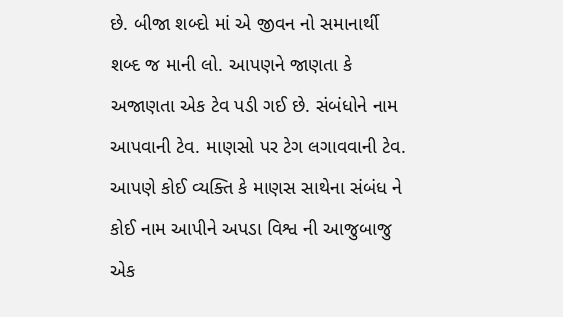છે. બીજા શબ્દો માં એ જીવન નો સમાનાર્થી શબ્દ જ માની લો. આપણને જાણતા કે અજાણતા એક ટેવ પડી ગઈ છે. સંબંધોને નામ આપવાની ટેવ. માણસો પર ટેગ લગાવવાની ટેવ. આપણે કોઈ વ્યક્તિ કે માણસ સાથેના સંબંધ ને કોઈ નામ આપીને અપડા વિશ્વ ની આજુબાજુ એક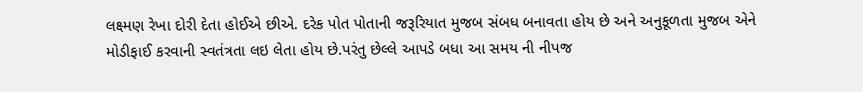લક્ષ્મણ રેખા દોરી દેતા હોઈએ છીએ. દરેક પોત પોતાની જરૂરિયાત મુજબ સંબધ બનાવતા હોય છે અને અનુકૂળતા મુજબ એને મોડીફાઈ કરવાની સ્વતંત્રતા લઇ લેતા હોય છે.પરંતુ છેલ્લે આપડે બધા આ સમય ની નીપજ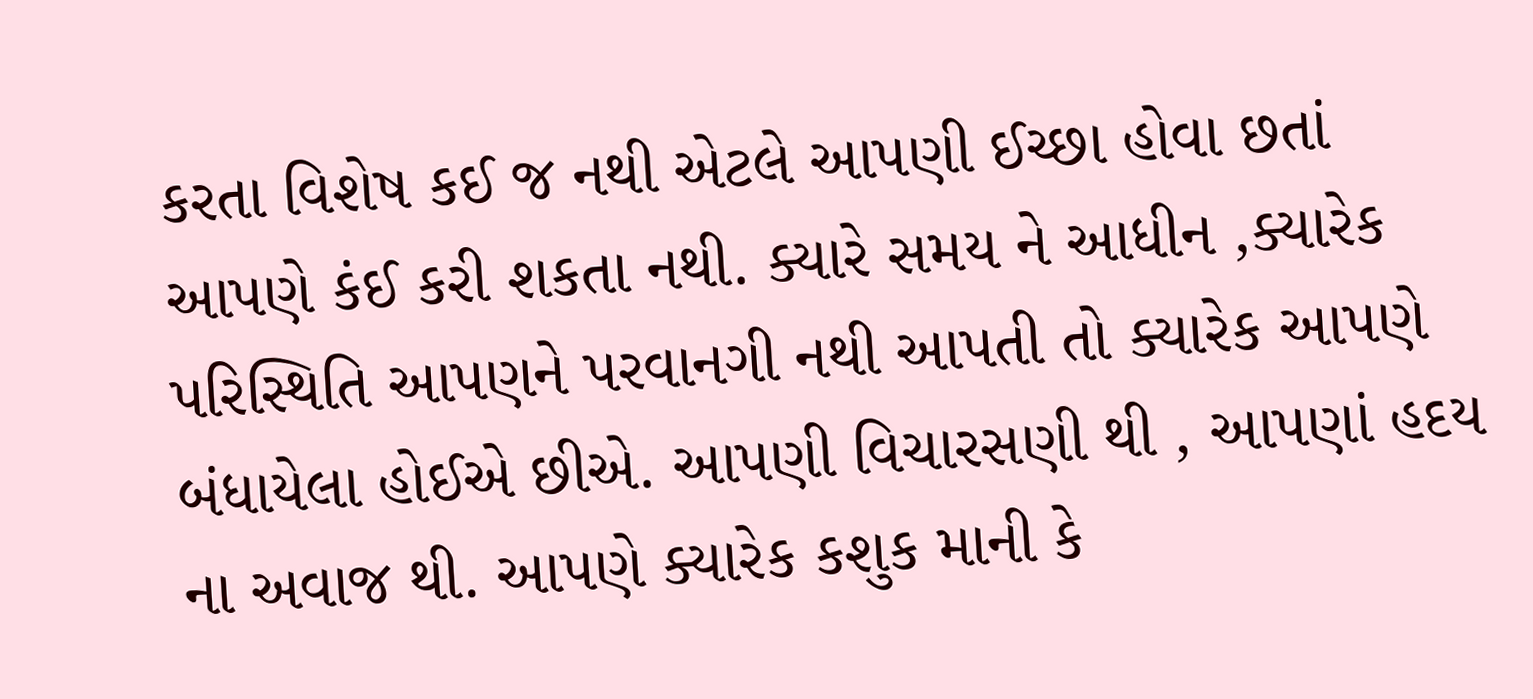કરતા વિશેષ કઈ જ નથી એટલે આપણી ઈચ્છા હોવા છતાં આપણે કંઈ કરી શકતા નથી. ક્યારે સમય ને આધીન ,ક્યારેક પરિસ્થિતિ આપણને પરવાનગી નથી આપતી તો ક્યારેક આપણે બંધાયેલા હોઈએ છીએ. આપણી વિચારસણી થી , આપણાં હદય ના અવાજ થી. આપણે ક્યારેક કશુક માની કે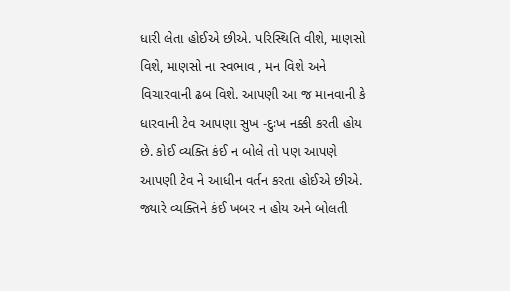ધારી લેતા હોઈએ છીએ. પરિસ્થિતિ વીશે, માણસો વિશે, માણસો ના સ્વભાવ , મન વિશે અને વિચારવાની ઢબ વિશે. આપણી આ જ માનવાની કે ધારવાની ટેવ આપણા સુખ -દુઃખ નક્કી કરતી હોય છે. કોઈ વ્યક્તિ કંઈ ન બોલે તો પણ આપણે આપણી ટેવ ને આધીન વર્તન કરતા હોઈએ છીએ. જ્યારે વ્યક્તિને કંઈ ખબર ન હોય અને બોલતી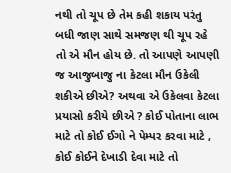નથી તો ચૂપ છે તેમ કહી શકાય પરંતુ બધી જાણ સાથે સમજણ થી ચૂપ રહે તો એ મૌન હોય છે. તો આપણે આપણી જ આજુબાજુ ના કેટલા મૌન ઉકેલી શકીએ છીએ? અથવા એ ઉકેલવા કેટલા પ્રયાસો કરીયે છીએ ? કોઈ પોતાના લાભ માટે તો કોઈ ઈગો ને પેમ્પર કરવા માટે , કોઈ કોઈને દેખાડી દેવા માટે તો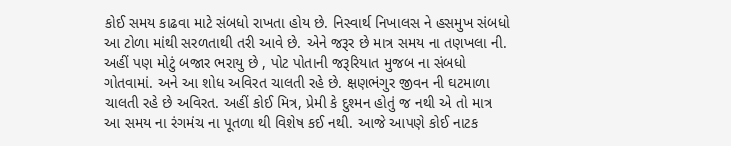કોઈ સમય કાઢવા માટે સંબધો રાખતા હોય છે. નિસ્વાર્થ નિખાલસ ને હસમુખ સંબધો આ ટોળા માંથી સરળતાથી તરી આવે છે. એને જરૂર છે માત્ર સમય ના તણખલા ની. અહીં પણ મોટું બજાર ભરાયુ છે , પોટ પોતાની જરૂરિયાત મુજબ ના સંબધો ગોતવામાં. અને આ શોધ અવિરત ચાલતી રહે છે. ક્ષણભંગુર જીવન ની ઘટમાળા ચાલતી રહે છે અવિરત. અહીં કોઈ મિત્ર, પ્રેમી કે દુશ્મન હોતું જ નથી એ તો માત્ર આ સમય ના રંગમંચ ના પૂતળા થી વિશેષ કઈ નથી. આજે આપણે કોઈ નાટક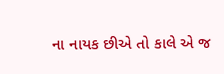ના નાયક છીએ તો કાલે એ જ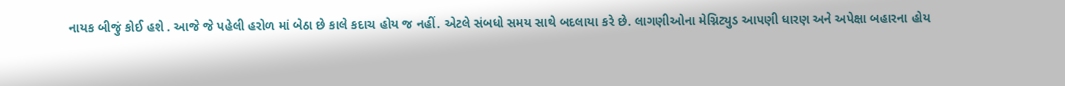નાયક બીજું કોઈ હશે . આજે જે પહેલી હરોળ માં બેઠા છે કાલે કદાચ હોય જ નહીં. એટલે સંબધો સમય સાથે બદલાયા કરે છે. લાગણીઓના મેગ્નિટ્યુડ આપણી ધારણ અને અપેક્ષા બહારના હોય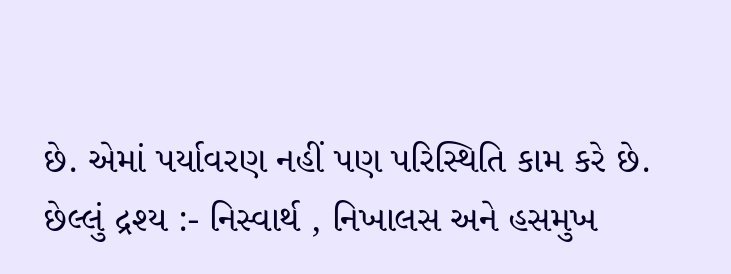છે. એમાં પર્યાવરણ નહીં પણ પરિસ્થિતિ કામ કરે છે.
છેલ્લું દ્રશ્ય :- નિસ્વાર્થ , નિખાલસ અને હસમુખ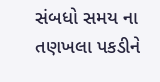સંબધો સમય ના તણખલા પકડીને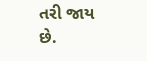તરી જાય છે.